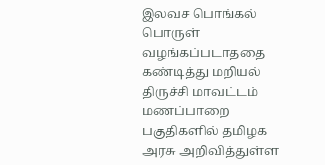இலவச பொங்கல் பொருள் வழங்கப்படாததை கண்டித்து மறியல்
திருச்சி மாவட்டம் மணப்பாறை பகுதிகளில் தமிழக அரசு அறிவித்துள்ள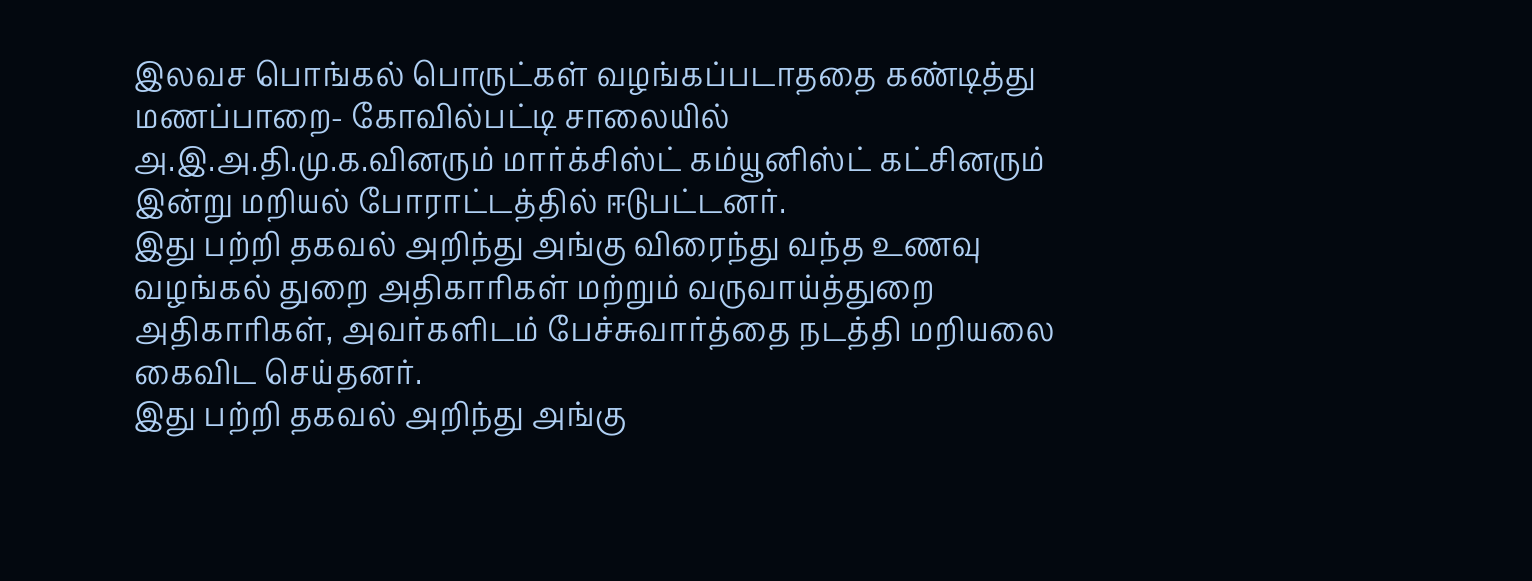இலவச பொங்கல் பொருட்கள் வழங்கப்படாததை கண்டித்து மணப்பாறை- கோவில்பட்டி சாலையில் அ.இ.அ.தி.மு.க.வினரும் மார்க்சிஸ்ட் கம்யூனிஸ்ட் கட்சினரும் இன்று மறியல் போராட்டத்தில் ஈடுபட்டனர்.
இது பற்றி தகவல் அறிந்து அங்கு விரைந்து வந்த உணவு வழங்கல் துறை அதிகாரிகள் மற்றும் வருவாய்த்துறை அதிகாரிகள், அவர்களிடம் பேச்சுவார்த்தை நடத்தி மறியலை கைவிட செய்தனர்.
இது பற்றி தகவல் அறிந்து அங்கு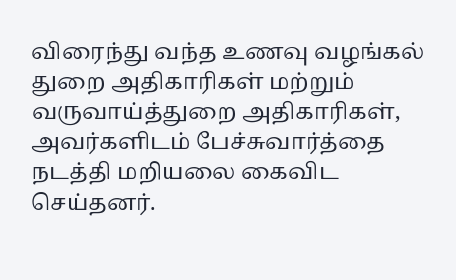விரைந்து வந்த உணவு வழங்கல் துறை அதிகாரிகள் மற்றும் வருவாய்த்துறை அதிகாரிகள், அவர்களிடம் பேச்சுவார்த்தை நடத்தி மறியலை கைவிட செய்தனர்.